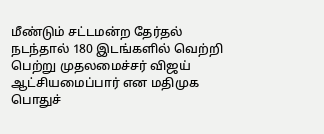மீண்டும் சட்டமன்ற தேர்தல் நடந்தால் 180 இடங்களில் வெற்றி பெற்று முதலமைச்சர் விஜய் ஆட்சியமைப்பார் என மதிமுக பொதுச்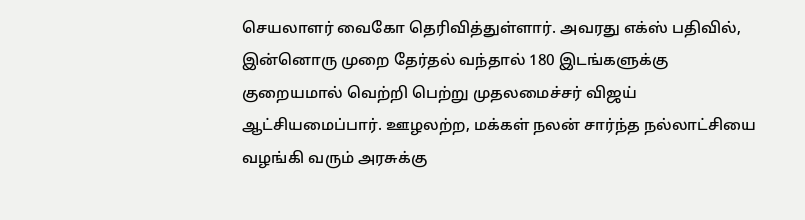செயலாளர் வைகோ தெரிவித்துள்ளார். அவரது எக்ஸ் பதிவில், இன்னொரு முறை தேர்தல் வந்தால் 180 இடங்களுக்கு குறையமால் வெற்றி பெற்று முதலமைச்சர் விஜய் ஆட்சியமைப்பார். ஊழலற்ற, மக்கள் நலன் சார்ந்த நல்லாட்சியை வழங்கி வரும் அரசுக்கு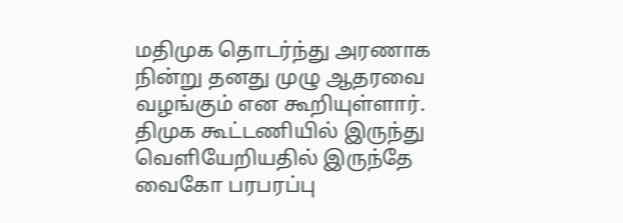மதிமுக தொடர்ந்து அரணாக நின்று தனது முழு ஆதரவை வழங்கும் என கூறியுள்ளார். திமுக கூட்டணியில் இருந்து வெளியேறியதில் இருந்தே வைகோ பரபரப்பு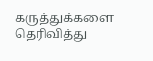கருத்துக்களை தெரிவித்து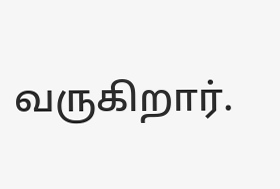வருகிறார்.